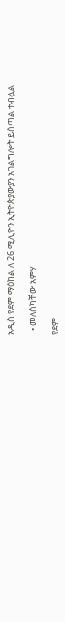አዲስ የደም ማዕከል ለ 26 ሚሊዮን ኢትዮጵያውያን አገልግሎት ይሰጣል ተብሏል

  • መለስካቸው አምሃ

የደም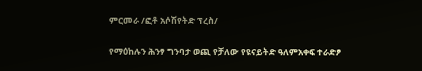ምርመራ /ፎቶ አሶሽየትድ ፕረስ/

የማዕከሉን ሕንፃ ግንባታ ወጪ የቻለው የዩናይትድ ዓለምአቀፍ ተራድፆ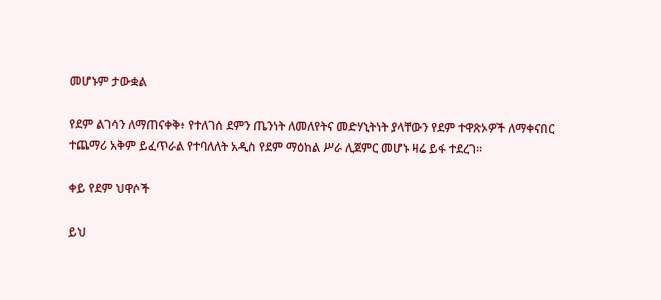መሆኑም ታውቋል

የደም ልገሳን ለማጠናቀቅ፥ የተለገሰ ደምን ጤንነት ለመለየትና መድሃኒትነት ያላቸውን የደም ተዋጽኦዎች ለማቀናበር ተጨማሪ አቅም ይፈጥራል የተባለለት አዲስ የደም ማዕከል ሥራ ሊጀምር መሆኑ ዛሬ ይፋ ተደረገ።

ቀይ የደም ህዋሶች

ይህ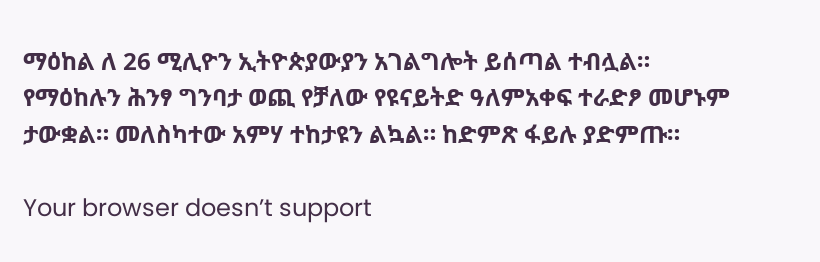ማዕከል ለ 26 ሚሊዮን ኢትዮጵያውያን አገልግሎት ይሰጣል ተብሏል። የማዕከሉን ሕንፃ ግንባታ ወጪ የቻለው የዩናይትድ ዓለምአቀፍ ተራድፆ መሆኑም ታውቋል። መለስካተው አምሃ ተከታዩን ልኳል። ከድምጽ ፋይሉ ያድምጡ።

Your browser doesn’t support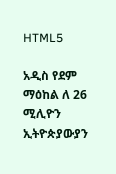HTML5

አዲስ የደም ማዕከል ለ 26 ሚሊዮን ኢትዮጵያውያን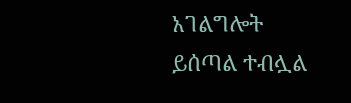አገልግሎት ይሰጣል ተብሏል